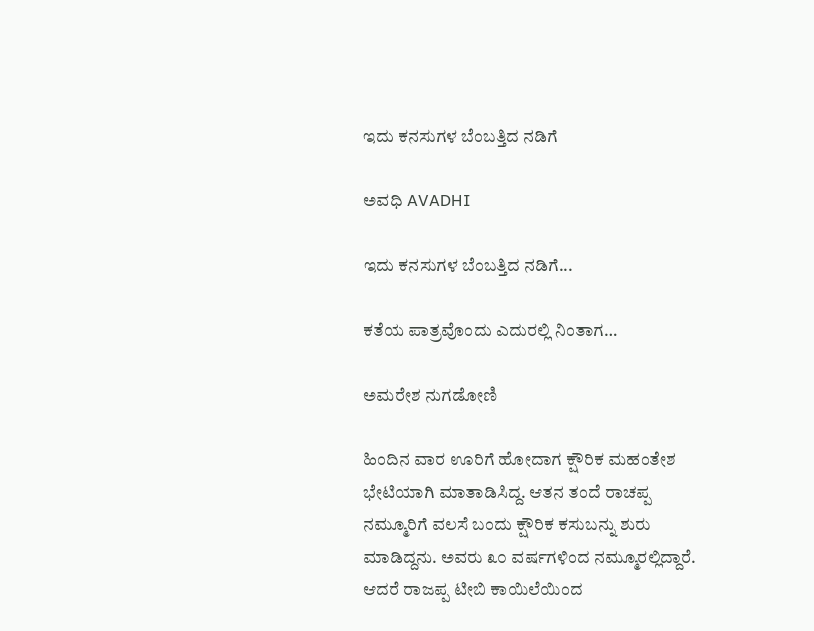ಇದು ಕನಸುಗಳ ಬೆಂಬತ್ತಿದ ನಡಿಗೆ‍

ಅವಧಿ AVADHI

ಇದು ಕನಸುಗಳ ಬೆಂಬತ್ತಿದ ನಡಿಗೆ...

ಕತೆಯ ಪಾತ್ರವೊಂದು ಎದುರಲ್ಲಿ ನಿಂತಾಗ…

ಅಮರೇಶ ನುಗಡೋಣಿ

ಹಿಂದಿನ ವಾರ ಊರಿಗೆ ಹೋದಾಗ ಕ್ಷೌರಿಕ ಮಹಂತೇಶ ಭೇಟಿಯಾಗಿ ಮಾತಾಡಿಸಿದ್ದ. ಆತನ ತಂದೆ ರಾಚಪ್ಪ ನಮ್ಮೂರಿಗೆ ವಲಸೆ ಬಂದು ಕ್ಷೌರಿಕ ಕಸುಬನ್ನು ಶುರು ಮಾಡಿದ್ದನು. ಅವರು ೩೦ ವರ್ಷಗಳಿಂದ ನಮ್ಮೂರಲ್ಲಿದ್ದಾರೆ. ಆದರೆ ರಾಜಪ್ಪ ಟೀಬಿ ಕಾಯಿಲೆಯಿಂದ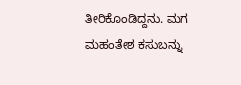ತೀರಿಕೊಂಡಿದ್ದನು. ಮಗ ಮಹಂತೇಶ ಕಸುಬನ್ನು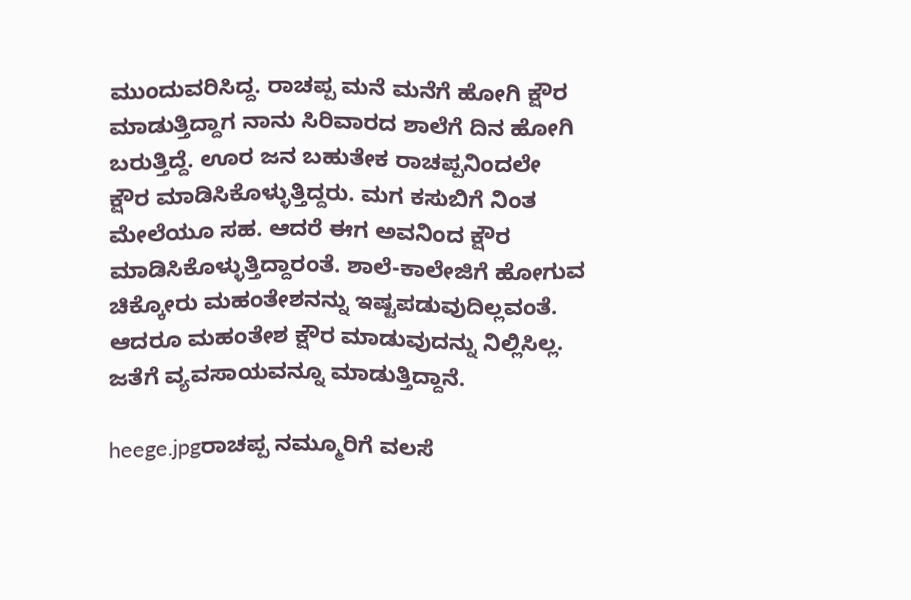ಮುಂದುವರಿಸಿದ್ದ. ರಾಚಪ್ಪ ಮನೆ ಮನೆಗೆ ಹೋಗಿ ಕ್ಷೌರ ಮಾಡುತ್ತಿದ್ದಾಗ ನಾನು ಸಿರಿವಾರದ ಶಾಲೆಗೆ ದಿನ ಹೋಗಿ ಬರುತ್ತಿದ್ದೆ. ಊರ ಜನ ಬಹುತೇಕ ರಾಚಪ್ಪನಿಂದಲೇ ಕ್ಷೌರ ಮಾಡಿಸಿಕೊಳ್ಳುತ್ತಿದ್ದರು. ಮಗ ಕಸುಬಿಗೆ ನಿಂತ ಮೇಲೆಯೂ ಸಹ. ಆದರೆ ಈಗ ಅವನಿಂದ ಕ್ಷೌರ ಮಾಡಿಸಿಕೊಳ್ಳುತ್ತಿದ್ದಾರಂತೆ. ಶಾಲೆ-ಕಾಲೇಜಿಗೆ ಹೋಗುವ ಚಿಕ್ಕೋರು ಮಹಂತೇಶನನ್ನು ಇಷ್ಟಪಡುವುದಿಲ್ಲವಂತೆ. ಆದರೂ ಮಹಂತೇಶ ಕ್ಷೌರ ಮಾಡುವುದನ್ನು ನಿಲ್ಲಿಸಿಲ್ಲ. ಜತೆಗೆ ವ್ಯವಸಾಯವನ್ನೂ ಮಾಡುತ್ತಿದ್ದಾನೆ.

heege.jpgರಾಚಪ್ಪ ನಮ್ಮೂರಿಗೆ ವಲಸೆ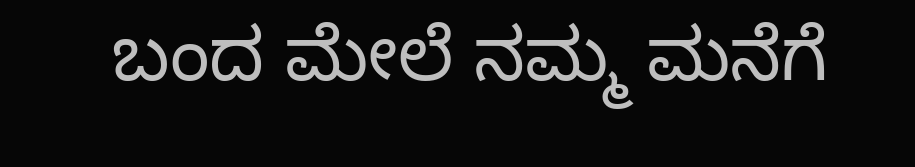ಬಂದ ಮೇಲೆ ನಮ್ಮ ಮನೆಗೆ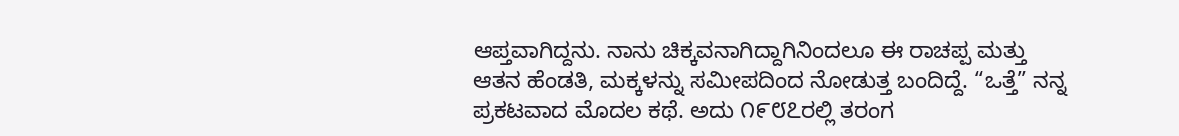ಆಪ್ತವಾಗಿದ್ದನು. ನಾನು ಚಿಕ್ಕವನಾಗಿದ್ದಾಗಿನಿಂದಲೂ ಈ ರಾಚಪ್ಪ ಮತ್ತು ಆತನ ಹೆಂಡತಿ, ಮಕ್ಕಳನ್ನು ಸಮೀಪದಿಂದ ನೋಡುತ್ತ ಬಂದಿದ್ದೆ. “ಒತ್ತೆ” ನನ್ನ ಪ್ರಕಟವಾದ ಮೊದಲ ಕಥೆ. ಅದು ೧೯೮೭ರಲ್ಲಿ ತರಂಗ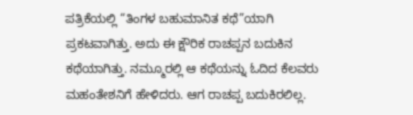ಪತ್ರಿಕೆಯಲ್ಲಿ “ತಿಂಗಳ ಬಹುಮಾನಿತ ಕಥೆ”ಯಾಗಿ ಪ್ರಕಟವಾಗಿತ್ತು. ಅದು ಈ ಕ್ಷೌರಿಕ ರಾಚಪ್ಪನ ಬದುಕಿನ ಕಥೆಯಾಗಿತ್ತು. ನಮ್ಮೂರಲ್ಲಿ ಆ ಕಥೆಯನ್ನು ಓದಿದ ಕೆಲವರು ಮಹಂತೇಶನಿಗೆ ಹೇಳಿದರು. ಆಗ ರಾಚಪ್ಪ ಬದುಕಿರಲಿಲ್ಲ.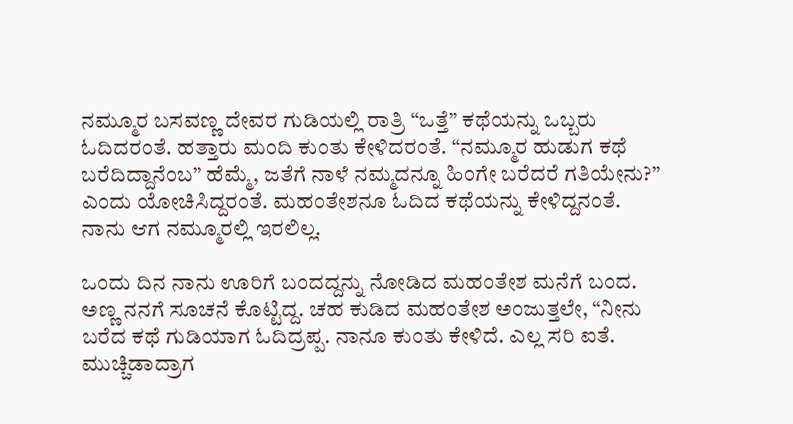ನಮ್ಮೂರ ಬಸವಣ್ಣ ದೇವರ ಗುಡಿಯಲ್ಲಿ ರಾತ್ರಿ “ಒತ್ತೆ” ಕಥೆಯನ್ನು ಒಬ್ಬರು ಓದಿದರಂತೆ. ಹತ್ತಾರು ಮಂದಿ ಕುಂತು ಕೇಳಿದರಂತೆ. “ನಮ್ಮೂರ ಹುಡುಗ ಕಥೆ ಬರೆದಿದ್ದಾನೆಂಬ” ಹೆಮ್ಮೆ, ಜತೆಗೆ ನಾಳೆ ನಮ್ಮದನ್ನೂ ಹಿಂಗೇ ಬರೆದರೆ ಗತಿಯೇನು?” ಎಂದು ಯೋಚಿಸಿದ್ದರಂತೆ. ಮಹಂತೇಶನೂ ಓದಿದ ಕಥೆಯನ್ನು ಕೇಳಿದ್ದನಂತೆ. ನಾನು ಆಗ ನಮ್ಮೂರಲ್ಲಿ ಇರಲಿಲ್ಲ.

ಒಂದು ದಿನ ನಾನು ಊರಿಗೆ ಬಂದದ್ದನ್ನು ನೋಡಿದ ಮಹಂತೇಶ ಮನೆಗೆ ಬಂದ. ಅಣ್ಣ ನನಗೆ ಸೂಚನೆ ಕೊಟ್ಟಿದ್ದ. ಚಹ ಕುಡಿದ ಮಹಂತೇಶ ಅಂಜುತ್ತಲೇ, “ನೀನು ಬರೆದ ಕಥೆ ಗುಡಿಯಾಗ ಓದಿದ್ರಪ್ಪ. ನಾನೂ ಕುಂತು ಕೇಳಿದೆ. ಎಲ್ಲ ಸರಿ ಐತೆ. ಮುಚ್ಚಿಡಾದ್ರಾಗ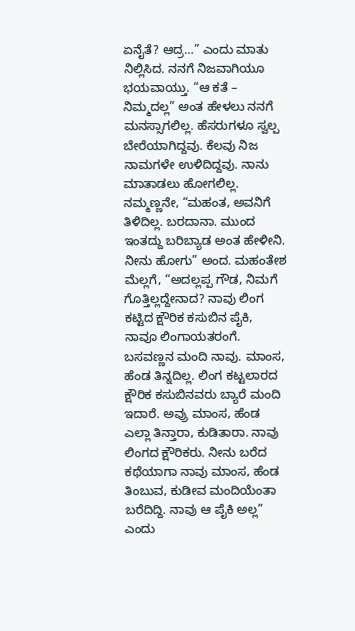ಏನೈತೆ? ಆದ್ರ…” ಎಂದು ಮಾತು ನಿಲ್ಲಿಸಿದ. ನನಗೆ ನಿಜವಾಗಿಯೂ ಭಯವಾಯ್ತು. “ಆ ಕತೆ – ನಿಮ್ಮದಲ್ಲ” ಅಂತ ಹೇಳಲು ನನಗೆ ಮನಸ್ಸಾಗಲಿಲ್ಲ. ಹೆಸರುಗಳೂ ಸ್ವಲ್ಪ ಬೇರೆಯಾಗಿದ್ದವು. ಕೆಲವು ನಿಜ ನಾಮಗಳೇ ಉಳಿದಿದ್ದವು. ನಾನು ಮಾತಾಡಲು ಹೋಗಲಿಲ್ಲ. ನಮ್ಮಣ್ಣನೇ, “ಮಹಂತ, ಅವನಿಗೆ ತಿಳಿದಿಲ್ಲ. ಬರದಾನಾ. ಮುಂದ ಇಂತದ್ದು ಬರಿಬ್ಯಾಡ ಅಂತ ಹೇಳೀನಿ. ನೀನು ಹೋಗು” ಅಂದ. ಮಹಂತೇಶ ಮೆಲ್ಲಗೆ, “ಅದಲ್ಲಪ್ಪ ಗೌಡ, ನಿಮಗೆ ಗೊತ್ತಿಲ್ಲದ್ದೇನಾದ? ನಾವು ಲಿಂಗ ಕಟ್ಟಿದ ಕ್ಷೌರಿಕ ಕಸುಬಿನ ಪೈಕಿ, ನಾವೂ ಲಿಂಗಾಯತರಂಗೆ. ಬಸವಣ್ಣನ ಮಂದಿ ನಾವು. ಮಾಂಸ, ಹೆಂಡ ತಿನ್ನದಿಲ್ಲ. ಲಿಂಗ ಕಟ್ಟಲಾರದ ಕ್ಷೌರಿಕ ಕಸುಬಿನವರು ಬ್ಯಾರೆ ಮಂದಿ ಇದಾರೆ. ಅವ್ರು ಮಾಂಸ, ಹೆಂಡ ಎಲ್ಲಾ ತಿನ್ತಾರಾ, ಕುಡಿತಾರಾ. ನಾವು ಲಿಂಗದ ಕ್ಷೌರಿಕರು. ನೀನು ಬರೆದ ಕಥೆಯಾಗಾ ನಾವು ಮಾಂಸ, ಹೆಂಡ ತಿಂಬುವ, ಕುಡೀವ ಮಂದಿಯೆಂತಾ ಬರೆದಿದ್ದಿ. ನಾವು ಆ ಪೈಕಿ ಅಲ್ಲ” ಎಂದು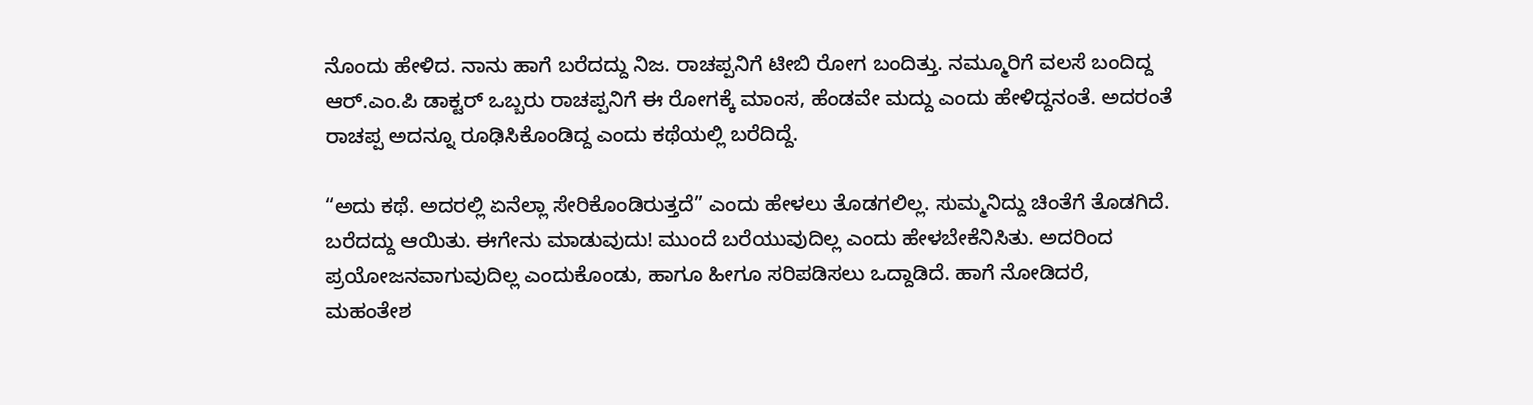ನೊಂದು ಹೇಳಿದ. ನಾನು ಹಾಗೆ ಬರೆದದ್ದು ನಿಜ. ರಾಚಪ್ಪನಿಗೆ ಟೀಬಿ ರೋಗ ಬಂದಿತ್ತು. ನಮ್ಮೂರಿಗೆ ವಲಸೆ ಬಂದಿದ್ದ ಆರ್.ಎಂ.ಪಿ ಡಾಕ್ಟರ್ ಒಬ್ಬರು ರಾಚಪ್ಪನಿಗೆ ಈ ರೋಗಕ್ಕೆ ಮಾಂಸ, ಹೆಂಡವೇ ಮದ್ದು ಎಂದು ಹೇಳಿದ್ದನಂತೆ. ಅದರಂತೆ ರಾಚಪ್ಪ ಅದನ್ನೂ ರೂಢಿಸಿಕೊಂಡಿದ್ದ ಎಂದು ಕಥೆಯಲ್ಲಿ ಬರೆದಿದ್ದೆ.

“ಅದು ಕಥೆ. ಅದರಲ್ಲಿ ಏನೆಲ್ಲಾ ಸೇರಿಕೊಂಡಿರುತ್ತದೆ” ಎಂದು ಹೇಳಲು ತೊಡಗಲಿಲ್ಲ. ಸುಮ್ಮನಿದ್ದು ಚಿಂತೆಗೆ ತೊಡಗಿದೆ. ಬರೆದದ್ದು ಆಯಿತು. ಈಗೇನು ಮಾಡುವುದು! ಮುಂದೆ ಬರೆಯುವುದಿಲ್ಲ ಎಂದು ಹೇಳಬೇಕೆನಿಸಿತು. ಅದರಿಂದ ಪ್ರಯೋಜನವಾಗುವುದಿಲ್ಲ ಎಂದುಕೊಂಡು, ಹಾಗೂ ಹೀಗೂ ಸರಿಪಡಿಸಲು ಒದ್ದಾಡಿದೆ. ಹಾಗೆ ನೋಡಿದರೆ, ಮಹಂತೇಶ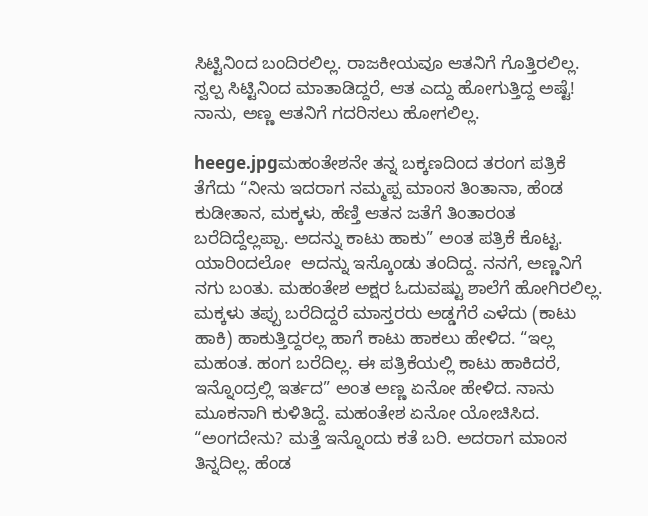ಸಿಟ್ಟಿನಿಂದ ಬಂದಿರಲಿಲ್ಲ. ರಾಜಕೀಯವೂ ಆತನಿಗೆ ಗೊತ್ತಿರಲಿಲ್ಲ. ಸ್ವಲ್ಪ ಸಿಟ್ಟಿನಿಂದ ಮಾತಾಡಿದ್ದರೆ, ಆತ ಎದ್ದು ಹೋಗುತ್ತಿದ್ದ ಅಷ್ಟೆ! ನಾನು, ಅಣ್ಣ ಆತನಿಗೆ ಗದರಿಸಲು ಹೋಗಲಿಲ್ಲ.

heege.jpgಮಹಂತೇಶನೇ ತನ್ನ ಬಕ್ಕಣದಿಂದ ತರಂಗ ಪತ್ರಿಕೆ ತೆಗೆದು “ನೀನು ಇದರಾಗ ನಮ್ಮಪ್ಪ ಮಾಂಸ ತಿಂತಾನಾ, ಹೆಂಡ ಕುಡೀತಾನ, ಮಕ್ಕಳು, ಹೆಣ್ತಿ ಆತನ ಜತೆಗೆ ತಿಂತಾರಂತ ಬರೆದಿದ್ದೆಲ್ಲಪ್ಪಾ. ಅದನ್ನು ಕಾಟು ಹಾಕು” ಅಂತ ಪತ್ರಿಕೆ ಕೊಟ್ಟ. ಯಾರಿಂದಲೋ  ಅದನ್ನು ಇಸ್ಕೊಂಡು ತಂದಿದ್ದ. ನನಗೆ, ಅಣ್ಣನಿಗೆ ನಗು ಬಂತು. ಮಹಂತೇಶ ಅಕ್ಷರ ಓದುವಷ್ಟು ಶಾಲೆಗೆ ಹೋಗಿರಲಿಲ್ಲ. ಮಕ್ಕಳು ತಪ್ಪು ಬರೆದಿದ್ದರೆ ಮಾಸ್ತರರು ಅಡ್ಡಗೆರೆ ಎಳೆದು (ಕಾಟು ಹಾಕಿ) ಹಾಕುತ್ತಿದ್ದರಲ್ಲ ಹಾಗೆ ಕಾಟು ಹಾಕಲು ಹೇಳಿದ. “ಇಲ್ಲ ಮಹಂತ. ಹಂಗ ಬರೆದಿಲ್ಲ. ಈ ಪತ್ರಿಕೆಯಲ್ಲಿ ಕಾಟು ಹಾಕಿದರೆ, ಇನ್ನೊಂದ್ರಲ್ಲಿ ಇರ್ತದ” ಅಂತ ಅಣ್ಣ ಏನೋ ಹೇಳಿದ. ನಾನು ಮೂಕನಾಗಿ ಕುಳಿತಿದ್ದೆ. ಮಹಂತೇಶ ಏನೋ ಯೋಚಿಸಿದ. “ಅಂಗದೇನು? ಮತ್ತೆ ಇನ್ನೊಂದು ಕತೆ ಬರಿ. ಅದರಾಗ ಮಾಂಸ ತಿನ್ನದಿಲ್ಲ. ಹೆಂಡ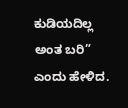ಕುಡಿಯದಿಲ್ಲ ಅಂತ ಬರಿ” ಎಂದು ಹೇಳಿದ.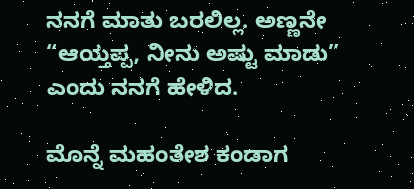ನನಗೆ ಮಾತು ಬರಲಿಲ್ಲ. ಅಣ್ಣನೇ “ಆಯ್ತಪ್ಪ, ನೀನು ಅಷ್ಟು ಮಾಡು” ಎಂದು ನನಗೆ ಹೇಳಿದ.

ಮೊನ್ನೆ ಮಹಂತೇಶ ಕಂಡಾಗ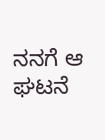ನನಗೆ ಆ ಘಟನೆ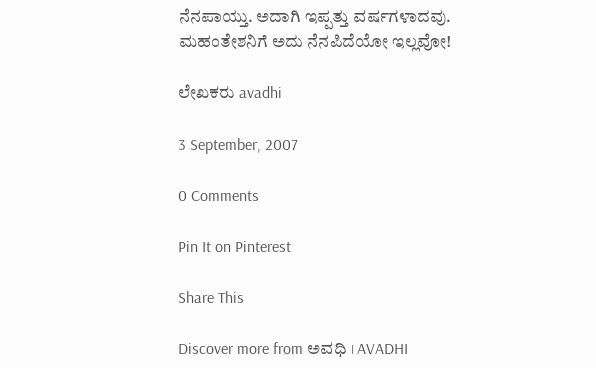ನೆನಪಾಯ್ತು. ಅದಾಗಿ ಇಪ್ಪತ್ತು ವರ್ಷಗಳಾದವು. ಮಹಂತೇಶನಿಗೆ ಅದು ನೆನಪಿದೆಯೋ ಇಲ್ಲವೋ!

ಲೇಖಕರು avadhi

3 September, 2007

0 Comments

Pin It on Pinterest

Share This

Discover more from ಅವಧಿ । AVADHI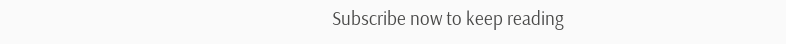Subscribe now to keep reading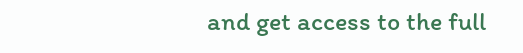and get access to the full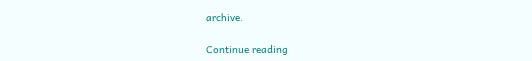archive.

Continue reading